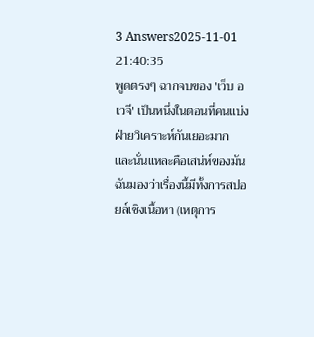3 Answers2025-11-01 21:40:35
พูดตรงๆ ฉากจบของ 'เว็บ อเวจี' เป็นหนึ่งในตอนที่คนแบ่งฝ่ายวิเคราะห์กันเยอะมาก และนั่นแหละคือเสน่ห์ของมัน ฉันมองว่าเรื่องนี้มีทั้งการสปอยล์เชิงเนื้อหา (เหตุการ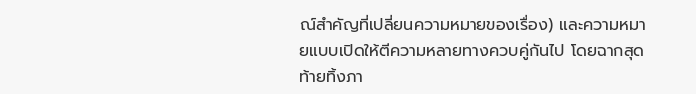ณ์สำคัญที่เปลี่ยนความหมายของเรื่อง) และความหมายแบบเปิดให้ตีความหลายทางควบคู่กันไป โดยฉากสุดท้ายทิ้งภา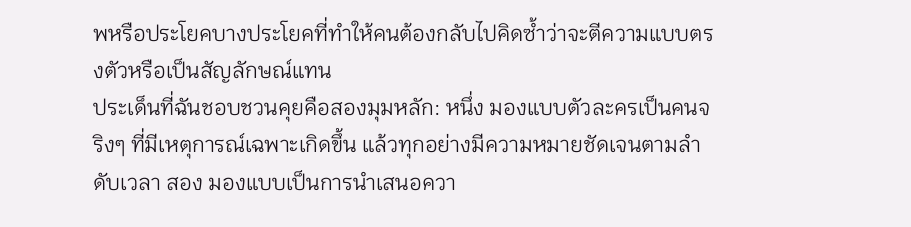พหรือประโยคบางประโยคที่ทำให้คนต้องกลับไปคิดซ้ำว่าจะตีความแบบตรงตัวหรือเป็นสัญลักษณ์แทน
ประเด็นที่ฉันชอบชวนคุยคือสองมุมหลัก: หนึ่ง มองแบบตัวละครเป็นคนจริงๆ ที่มีเหตุการณ์เฉพาะเกิดขึ้น แล้วทุกอย่างมีความหมายชัดเจนตามลำดับเวลา สอง มองแบบเป็นการนำเสนอควา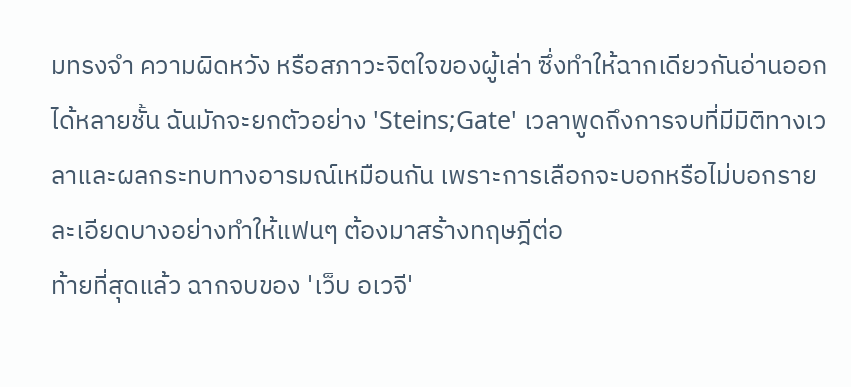มทรงจำ ความผิดหวัง หรือสภาวะจิตใจของผู้เล่า ซึ่งทำให้ฉากเดียวกันอ่านออกได้หลายชั้น ฉันมักจะยกตัวอย่าง 'Steins;Gate' เวลาพูดถึงการจบที่มีมิติทางเวลาและผลกระทบทางอารมณ์เหมือนกัน เพราะการเลือกจะบอกหรือไม่บอกรายละเอียดบางอย่างทำให้แฟนๆ ต้องมาสร้างทฤษฎีต่อ
ท้ายที่สุดแล้ว ฉากจบของ 'เว็บ อเวจี'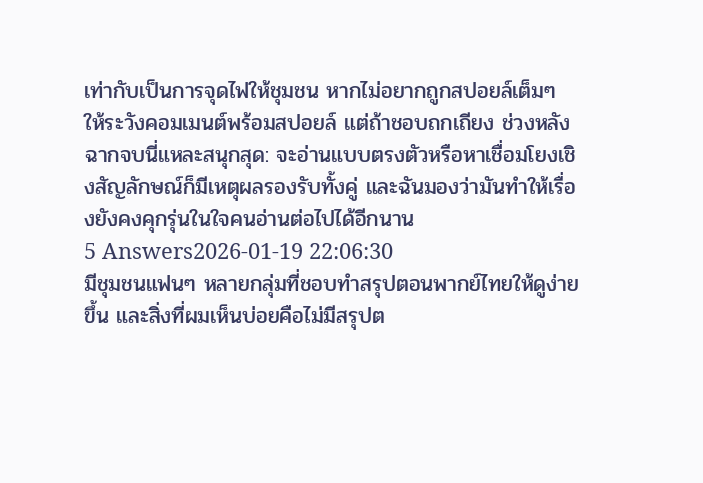เท่ากับเป็นการจุดไฟให้ชุมชน หากไม่อยากถูกสปอยล์เต็มๆ ให้ระวังคอมเมนต์พร้อมสปอยล์ แต่ถ้าชอบถกเถียง ช่วงหลังฉากจบนี่แหละสนุกสุด: จะอ่านแบบตรงตัวหรือหาเชื่อมโยงเชิงสัญลักษณ์ก็มีเหตุผลรองรับทั้งคู่ และฉันมองว่ามันทำให้เรื่องยังคงคุกรุ่นในใจคนอ่านต่อไปได้อีกนาน
5 Answers2026-01-19 22:06:30
มีชุมชนแฟนๆ หลายกลุ่มที่ชอบทำสรุปตอนพากย์ไทยให้ดูง่ายขึ้น และสิ่งที่ผมเห็นบ่อยคือไม่มีสรุปต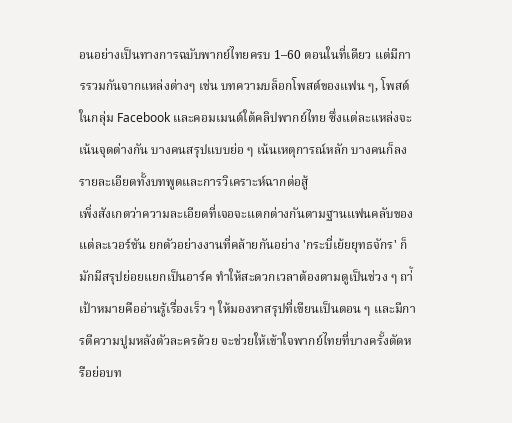อนอย่างเป็นทางการฉบับพากย์ไทยครบ 1–60 ตอนในที่เดียว แต่มีการรวมกันจากแหล่งต่างๆ เช่น บทความบล็อกโพสต์ของแฟน ๆ, โพสต์ในกลุ่ม Facebook และคอมเมนต์ใต้คลิปพากย์ไทย ซึ่งแต่ละแหล่งจะเน้นจุดต่างกัน บางคนสรุปแบบย่อ ๆ เน้นเหตุการณ์หลัก บางคนก็ลงรายละเอียดทั้งบทพูดและการวิเคราะห์ฉากต่อสู้
เพิ่งสังเกตว่าความละเอียดที่เจอจะแตกต่างกันตามฐานแฟนคลับของแต่ละเวอร์ชัน ยกตัวอย่างงานที่คล้ายกันอย่าง 'กระบี่เย้ยยุทธจักร' ก็มักมีสรุปย่อยแยกเป็นอาร์ค ทำให้สะดวกเวลาต้องตามดูเป็นช่วง ๆ ถา่้เป้าหมายคืออ่านรู้เรื่องเร็ว ๆ ให้มองหาสรุปที่เขียนเป็นตอน ๆ และมีการตีความปูมหลังตัวละครด้วย จะช่วยให้เข้าใจพากย์ไทยที่บางครั้งตัดหรือย่อบท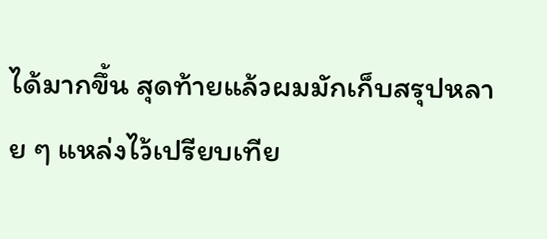ได้มากขึ้น สุดท้ายแล้วผมมักเก็บสรุปหลาย ๆ แหล่งไว้เปรียบเทีย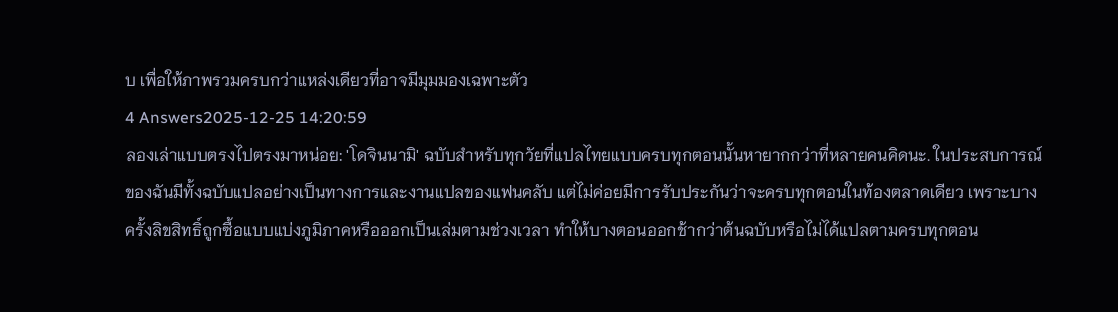บ เพื่อให้ภาพรวมครบกว่าแหล่งเดียวที่อาจมีมุมมองเฉพาะตัว
4 Answers2025-12-25 14:20:59
ลองเล่าแบบตรงไปตรงมาหน่อย: 'โดจินนามิ' ฉบับสำหรับทุกวัยที่แปลไทยแบบครบทุกตอนนั้นหายากกว่าที่หลายคนคิดนะ. ในประสบการณ์ของฉันมีทั้งฉบับแปลอย่างเป็นทางการและงานแปลของแฟนคลับ แต่ไม่ค่อยมีการรับประกันว่าจะครบทุกตอนในท้องตลาดเดียว เพราะบางครั้งลิขสิทธิ์ถูกซื้อแบบแบ่งภูมิภาคหรือออกเป็นเล่มตามช่วงเวลา ทำให้บางตอนออกช้ากว่าต้นฉบับหรือไม่ได้แปลตามครบทุกตอน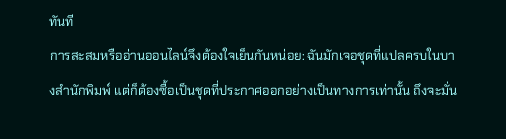ทันที
การสะสมหรืออ่านออนไลน์จึงต้องใจเย็นกันหน่อย: ฉันมักเจอชุดที่แปลครบในบางสำนักพิมพ์ แต่ก็ต้องซื้อเป็นชุดที่ประกาศออกอย่างเป็นทางการเท่านั้น ถึงจะมั่น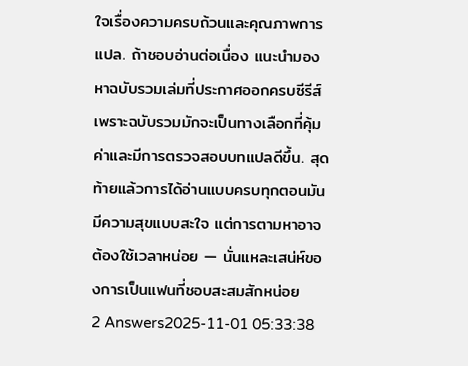ใจเรื่องความครบถ้วนและคุณภาพการแปล. ถ้าชอบอ่านต่อเนื่อง แนะนำมองหาฉบับรวมเล่มที่ประกาศออกครบซีรีส์ เพราะฉบับรวมมักจะเป็นทางเลือกที่คุ้มค่าและมีการตรวจสอบบทแปลดีขึ้น. สุดท้ายแล้วการได้อ่านแบบครบทุกตอนมันมีความสุขแบบสะใจ แต่การตามหาอาจต้องใช้เวลาหน่อย — นั่นแหละเสน่ห์ของการเป็นแฟนที่ชอบสะสมสักหน่อย
2 Answers2025-11-01 05:33:38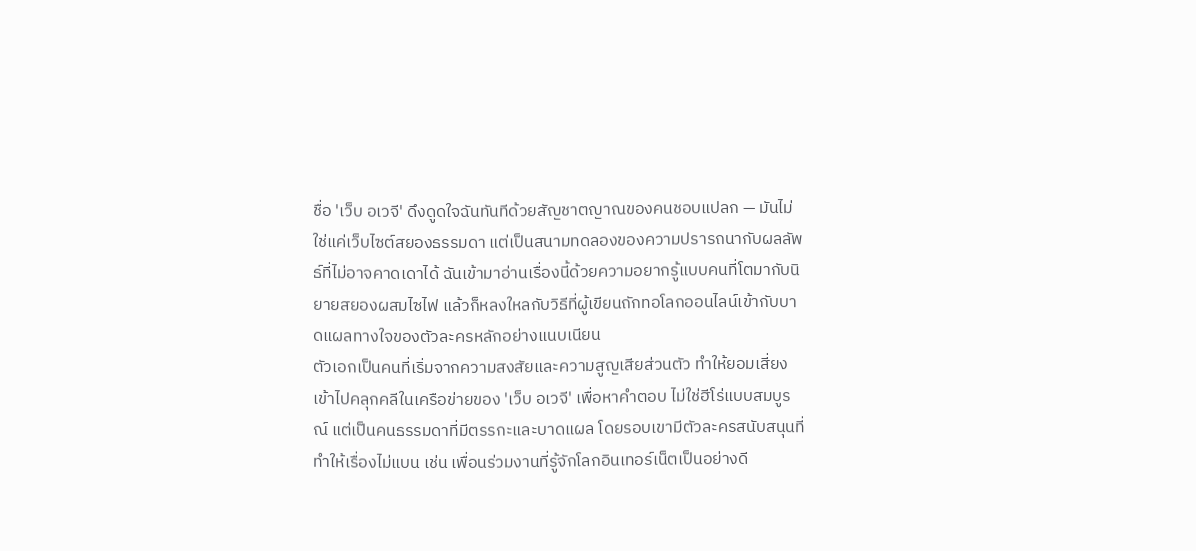ชื่อ 'เว็บ อเวจี' ดึงดูดใจฉันทันทีด้วยสัญชาตญาณของคนชอบแปลก — มันไม่ใช่แค่เว็บไซต์สยองธรรมดา แต่เป็นสนามทดลองของความปรารถนากับผลลัพธ์ที่ไม่อาจคาดเดาได้ ฉันเข้ามาอ่านเรื่องนี้ด้วยความอยากรู้แบบคนที่โตมากับนิยายสยองผสมไซไฟ แล้วก็หลงใหลกับวิธีที่ผู้เขียนถักทอโลกออนไลน์เข้ากับบาดแผลทางใจของตัวละครหลักอย่างแนบเนียน
ตัวเอกเป็นคนที่เริ่มจากความสงสัยและความสูญเสียส่วนตัว ทำให้ยอมเสี่ยงเข้าไปคลุกคลีในเครือข่ายของ 'เว็บ อเวจี' เพื่อหาคำตอบ ไม่ใช่ฮีโร่แบบสมบูรณ์ แต่เป็นคนธรรมดาที่มีตรรกะและบาดแผล โดยรอบเขามีตัวละครสนับสนุนที่ทำให้เรื่องไม่แบน เช่น เพื่อนร่วมงานที่รู้จักโลกอินเทอร์เน็ตเป็นอย่างดี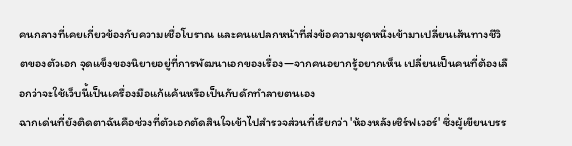คนกลางที่เคยเกี่ยวข้องกับความเชื่อโบราณ และคนแปลกหน้าที่ส่งข้อความชุดหนึ่งเข้ามาเปลี่ยนเส้นทางชีวิตของตัวเอก จุดแข็งของนิยายอยู่ที่การพัฒนาเอกของเรื่อง—จากคนอยากรู้อยากเห็น เปลี่ยนเป็นคนที่ต้องเลือกว่าจะใช้เว็บนี้เป็นเครื่องมือแก้แค้นหรือเป็นกับดักทำลายตนเอง
ฉากเด่นที่ยังติดตาฉันคือช่วงที่ตัวเอกตัดสินใจเข้าไปสำรวจส่วนที่เรียกว่า 'ห้องหลังเซิร์ฟเวอร์' ซึ่งผู้เขียนบรร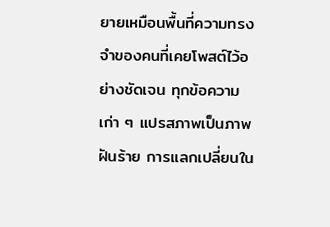ยายเหมือนพื้นที่ความทรงจำของคนที่เคยโพสต์ไว้อย่างชัดเจน ทุกข้อความเก่า ๆ แปรสภาพเป็นภาพฝันร้าย การแลกเปลี่ยนใน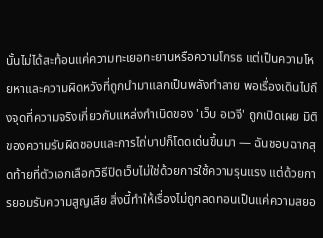นั้นไม่ได้สะท้อนแค่ความทะเยอทะยานหรือความโกรธ แต่เป็นความโหยหาและความผิดหวังที่ถูกนำมาแลกเป็นพลังทำลาย พอเรื่องเดินไปถึงจุดที่ความจริงเกี่ยวกับแหล่งกำเนิดของ 'เว็บ อเวจี' ถูกเปิดเผย มิติของความรับผิดชอบและการไถ่บาปก็โดดเด่นขึ้นมา — ฉันชอบฉากสุดท้ายที่ตัวเอกเลือกวิธีปิดเว็บไม่ใช่ด้วยการใช้ความรุนแรง แต่ด้วยการยอมรับความสูญเสีย สิ่งนี้ทำให้เรื่องไม่ถูกลดทอนเป็นแค่ความสยอ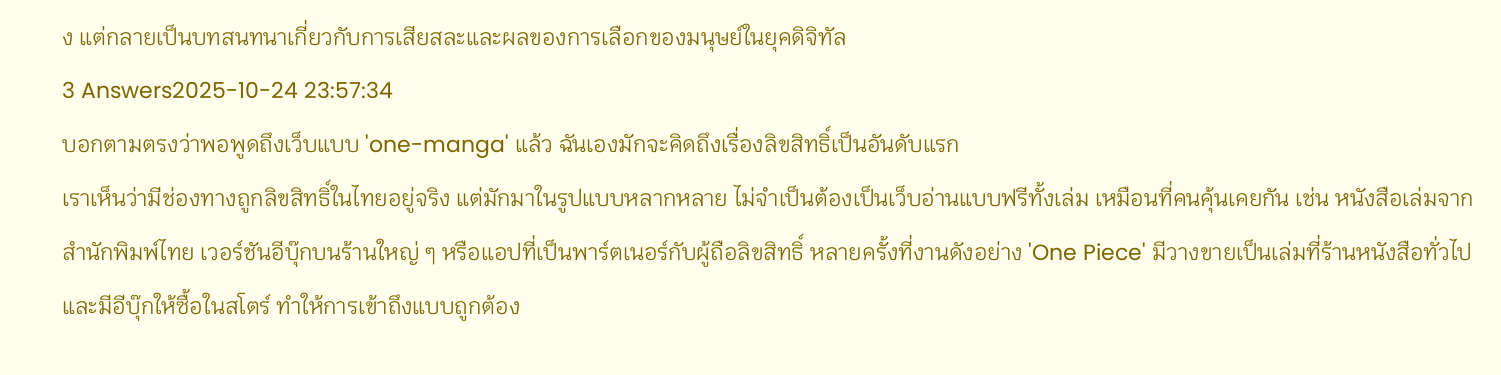ง แต่กลายเป็นบทสนทนาเกี่ยวกับการเสียสละและผลของการเลือกของมนุษย์ในยุคดิจิทัล
3 Answers2025-10-24 23:57:34
บอกตามตรงว่าพอพูดถึงเว็บแบบ 'one-manga' แล้ว ฉันเองมักจะคิดถึงเรื่องลิขสิทธิ์เป็นอันดับแรก
เราเห็นว่ามีช่องทางถูกลิขสิทธิ์ในไทยอยู่จริง แต่มักมาในรูปแบบหลากหลาย ไม่จำเป็นต้องเป็นเว็บอ่านแบบฟรีทั้งเล่ม เหมือนที่คนคุ้นเคยกัน เช่น หนังสือเล่มจากสำนักพิมพ์ไทย เวอร์ชันอีบุ๊กบนร้านใหญ่ ๆ หรือแอปที่เป็นพาร์ตเนอร์กับผู้ถือลิขสิทธิ์ หลายครั้งที่งานดังอย่าง 'One Piece' มีวางขายเป็นเล่มที่ร้านหนังสือทั่วไปและมีอีบุ๊กให้ซื้อในสโตร์ ทำให้การเข้าถึงแบบถูกต้อง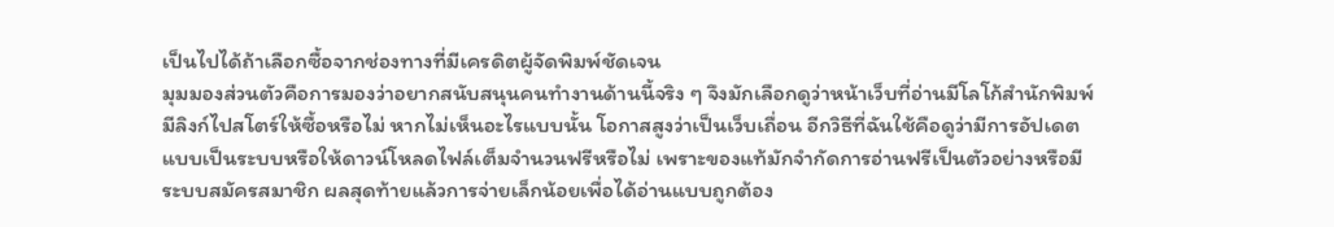เป็นไปได้ถ้าเลือกซื้อจากช่องทางที่มีเครดิตผู้จัดพิมพ์ชัดเจน
มุมมองส่วนตัวคือการมองว่าอยากสนับสนุนคนทำงานด้านนี้จริง ๆ จึงมักเลือกดูว่าหน้าเว็บที่อ่านมีโลโก้สำนักพิมพ์ มีลิงก์ไปสโตร์ให้ซื้อหรือไม่ หากไม่เห็นอะไรแบบนั้น โอกาสสูงว่าเป็นเว็บเถื่อน อีกวิธีที่ฉันใช้คือดูว่ามีการอัปเดตแบบเป็นระบบหรือให้ดาวน์โหลดไฟล์เต็มจำนวนฟรีหรือไม่ เพราะของแท้มักจำกัดการอ่านฟรีเป็นตัวอย่างหรือมีระบบสมัครสมาชิก ผลสุดท้ายแล้วการจ่ายเล็กน้อยเพื่อได้อ่านแบบถูกต้อง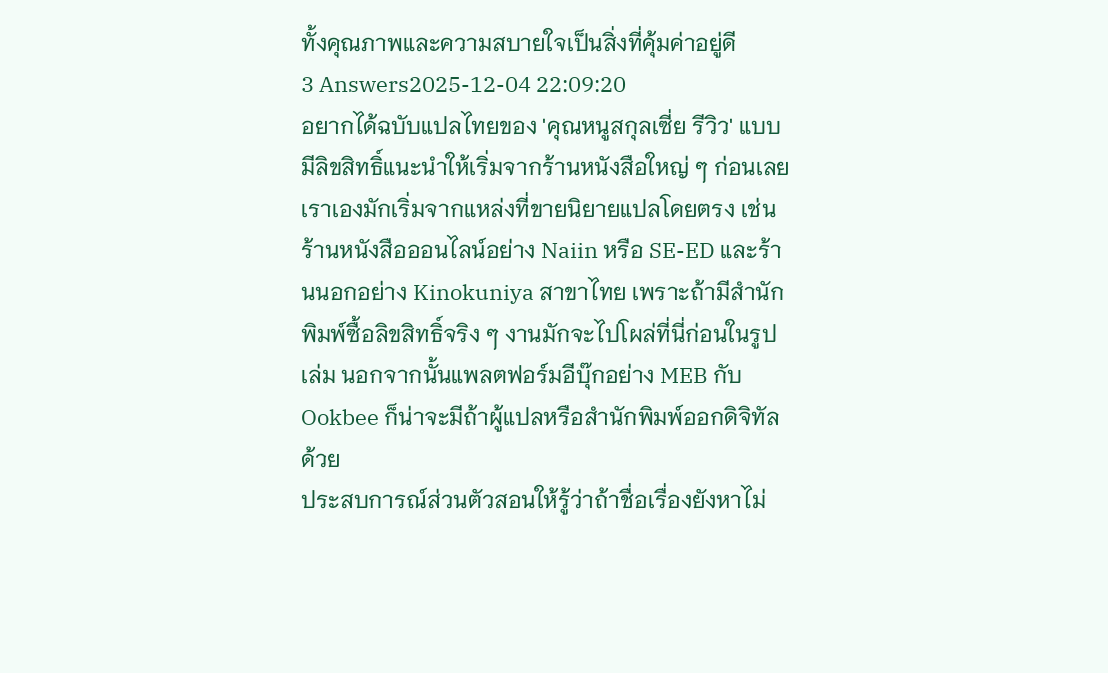ทั้งคุณภาพและความสบายใจเป็นสิ่งที่คุ้มค่าอยู่ดี
3 Answers2025-12-04 22:09:20
อยากได้ฉบับแปลไทยของ 'คุณหนูสกุลเซี่ย รีวิว' แบบมีลิขสิทธิ์แนะนำให้เริ่มจากร้านหนังสือใหญ่ ๆ ก่อนเลย
เราเองมักเริ่มจากแหล่งที่ขายนิยายแปลโดยตรง เช่น ร้านหนังสือออนไลน์อย่าง Naiin หรือ SE-ED และร้านนอกอย่าง Kinokuniya สาขาไทย เพราะถ้ามีสำนักพิมพ์ซื้อลิขสิทธิ์จริง ๆ งานมักจะไปโผล่ที่นี่ก่อนในรูปเล่ม นอกจากนั้นแพลตฟอร์มอีบุ๊กอย่าง MEB กับ Ookbee ก็น่าจะมีถ้าผู้แปลหรือสำนักพิมพ์ออกดิจิทัลด้วย
ประสบการณ์ส่วนตัวสอนให้รู้ว่าถ้าชื่อเรื่องยังหาไม่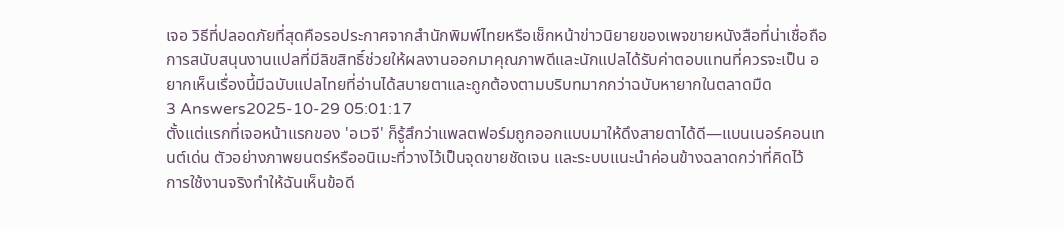เจอ วิธีที่ปลอดภัยที่สุดคือรอประกาศจากสำนักพิมพ์ไทยหรือเช็กหน้าข่าวนิยายของเพจขายหนังสือที่น่าเชื่อถือ การสนับสนุนงานแปลที่มีลิขสิทธิ์ช่วยให้ผลงานออกมาคุณภาพดีและนักแปลได้รับค่าตอบแทนที่ควรจะเป็น อยากเห็นเรื่องนี้มีฉบับแปลไทยที่อ่านได้สบายตาและถูกต้องตามบริบทมากกว่าฉบับหายากในตลาดมืด
3 Answers2025-10-29 05:01:17
ตั้งแต่แรกที่เจอหน้าแรกของ 'อเวจี' ก็รู้สึกว่าแพลตฟอร์มถูกออกแบบมาให้ดึงสายตาได้ดี—แบนเนอร์คอนเทนต์เด่น ตัวอย่างภาพยนตร์หรืออนิเมะที่วางไว้เป็นจุดขายชัดเจน และระบบแนะนำค่อนข้างฉลาดกว่าที่คิดไว้
การใช้งานจริงทำให้ฉันเห็นข้อดี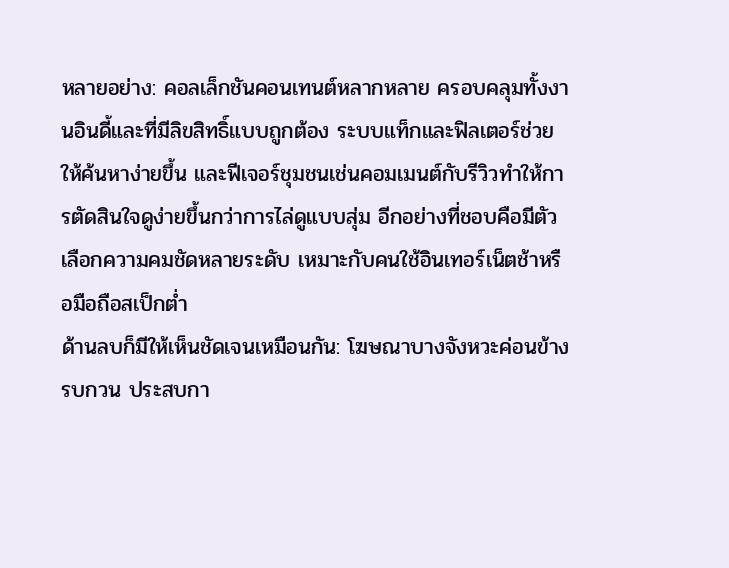หลายอย่าง: คอลเล็กชันคอนเทนต์หลากหลาย ครอบคลุมทั้งงานอินดี้และที่มีลิขสิทธิ์แบบถูกต้อง ระบบแท็กและฟิลเตอร์ช่วยให้ค้นหาง่ายขึ้น และฟีเจอร์ชุมชนเช่นคอมเมนต์กับรีวิวทำให้การตัดสินใจดูง่ายขึ้นกว่าการไล่ดูแบบสุ่ม อีกอย่างที่ชอบคือมีตัวเลือกความคมชัดหลายระดับ เหมาะกับคนใช้อินเทอร์เน็ตช้าหรือมือถือสเป็กต่ำ
ด้านลบก็มีให้เห็นชัดเจนเหมือนกัน: โฆษณาบางจังหวะค่อนข้างรบกวน ประสบกา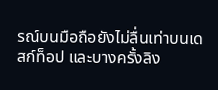รณ์บนมือถือยังไม่ลื่นเท่าบนเดสก์ท็อป และบางครั้งลิง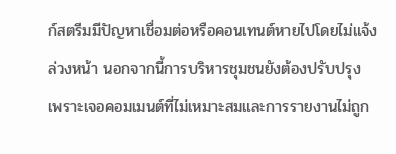ก์สตรีมมีปัญหาเชื่อมต่อหรือคอนเทนต์หายไปโดยไม่แจ้งล่วงหน้า นอกจากนี้การบริหารชุมชนยังต้องปรับปรุง เพราะเจอคอมเมนต์ที่ไม่เหมาะสมและการรายงานไม่ถูก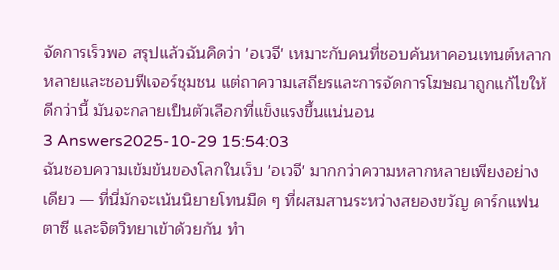จัดการเร็วพอ สรุปแล้วฉันคิดว่า 'อเวจี' เหมาะกับคนที่ชอบค้นหาคอนเทนต์หลากหลายและชอบฟีเจอร์ชุมชน แต่ถาความเสถียรและการจัดการโฆษณาถูกแก้ไขให้ดีกว่านี้ มันจะกลายเป็นตัวเลือกที่แข็งแรงขึ้นแน่นอน
3 Answers2025-10-29 15:54:03
ฉันชอบความเข้มข้นของโลกในเว็บ 'อเวจี' มากกว่าความหลากหลายเพียงอย่างเดียว — ที่นี่มักจะเน้นนิยายโทนมืด ๆ ที่ผสมสานระหว่างสยองขวัญ ดาร์กแฟนตาซี และจิตวิทยาเข้าด้วยกัน ทำ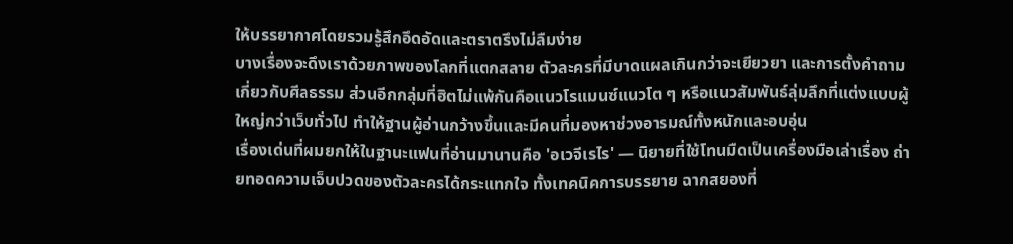ให้บรรยากาศโดยรวมรู้สึกอึดอัดและตราตรึงไม่ลืมง่าย
บางเรื่องจะดึงเราด้วยภาพของโลกที่แตกสลาย ตัวละครที่มีบาดแผลเกินกว่าจะเยียวยา และการตั้งคำถามเกี่ยวกับศีลธรรม ส่วนอีกกลุ่มที่ฮิตไม่แพ้กันคือแนวโรแมนซ์แนวโต ๆ หรือแนวสัมพันธ์ลุ่มลึกที่แต่งแบบผู้ใหญ่กว่าเว็บทั่วไป ทำให้ฐานผู้อ่านกว้างขึ้นและมีคนที่มองหาช่วงอารมณ์ทั้งหนักและอบอุ่น
เรื่องเด่นที่ผมยกให้ในฐานะแฟนที่อ่านมานานคือ 'อเวจีเรไร' — นิยายที่ใช้โทนมืดเป็นเครื่องมือเล่าเรื่อง ถ่ายทอดความเจ็บปวดของตัวละครได้กระแทกใจ ทั้งเทคนิคการบรรยาย ฉากสยองที่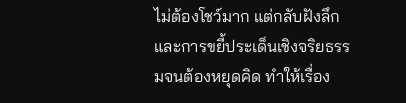ไม่ต้องโชว์มาก แต่กลับฝังลึก และการขยี้ประเด็นเชิงจริยธรรมจนต้องหยุดคิด ทำให้เรื่อง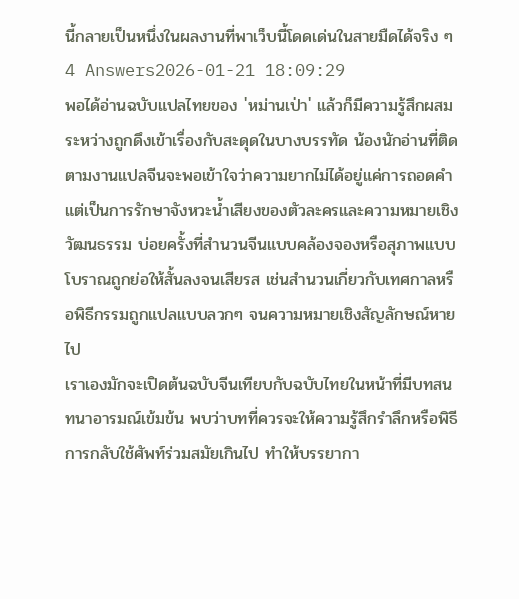นี้กลายเป็นหนึ่งในผลงานที่พาเว็บนี้โดดเด่นในสายมืดได้จริง ๆ
4 Answers2026-01-21 18:09:29
พอได้อ่านฉบับแปลไทยของ 'หม่านเป่า' แล้วก็มีความรู้สึกผสมระหว่างถูกดึงเข้าเรื่องกับสะดุดในบางบรรทัด น้องนักอ่านที่ติดตามงานแปลจีนจะพอเข้าใจว่าความยากไม่ได้อยู่แค่การถอดคำ แต่เป็นการรักษาจังหวะน้ำเสียงของตัวละครและความหมายเชิงวัฒนธรรม บ่อยครั้งที่สำนวนจีนแบบคล้องจองหรือสุภาพแบบโบราณถูกย่อให้สั้นลงจนเสียรส เช่นสำนวนเกี่ยวกับเทศกาลหรือพิธีกรรมถูกแปลแบบลวกๆ จนความหมายเชิงสัญลักษณ์หายไป
เราเองมักจะเปิดต้นฉบับจีนเทียบกับฉบับไทยในหน้าที่มีบทสนทนาอารมณ์เข้มข้น พบว่าบทที่ควรจะให้ความรู้สึกรำลึกหรือพิธีการกลับใช้ศัพท์ร่วมสมัยเกินไป ทำให้บรรยากา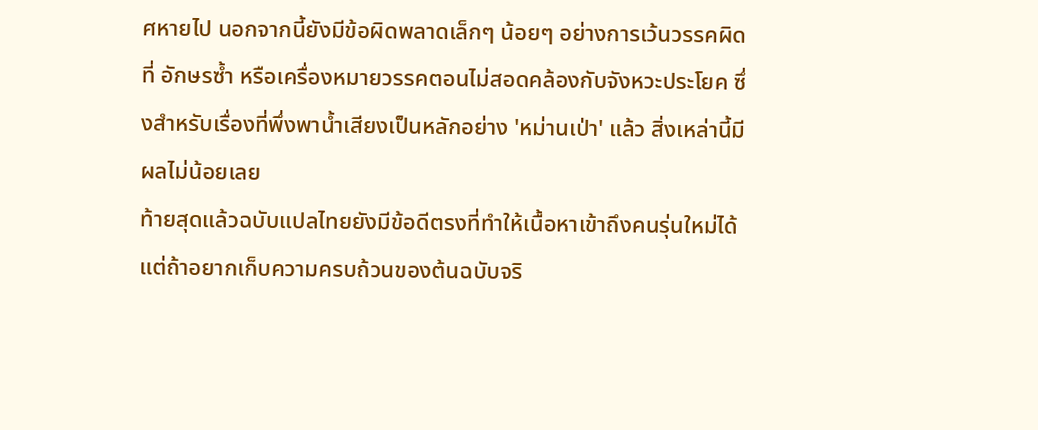ศหายไป นอกจากนี้ยังมีข้อผิดพลาดเล็กๆ น้อยๆ อย่างการเว้นวรรคผิดที่ อักษรซ้ำ หรือเครื่องหมายวรรคตอนไม่สอดคล้องกับจังหวะประโยค ซึ่งสำหรับเรื่องที่พึ่งพาน้ำเสียงเป็นหลักอย่าง 'หม่านเป่า' แล้ว สิ่งเหล่านี้มีผลไม่น้อยเลย
ท้ายสุดแล้วฉบับแปลไทยยังมีข้อดีตรงที่ทำให้เนื้อหาเข้าถึงคนรุ่นใหม่ได้ แต่ถ้าอยากเก็บความครบถ้วนของต้นฉบับจริ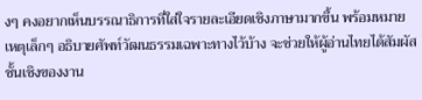งๆ คงอยากเห็นบรรณาธิการที่ใส่ใจรายละเอียดเชิงภาษามากขึ้น พร้อมหมายเหตุเล็กๆ อธิบายศัพท์วัฒนธรรมเฉพาะทางไว้บ้าง จะช่วยให้ผู้อ่านไทยได้สัมผัสชั้นเชิงของงาน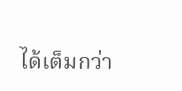ได้เต็มกว่า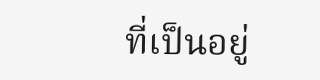ที่เป็นอยู่